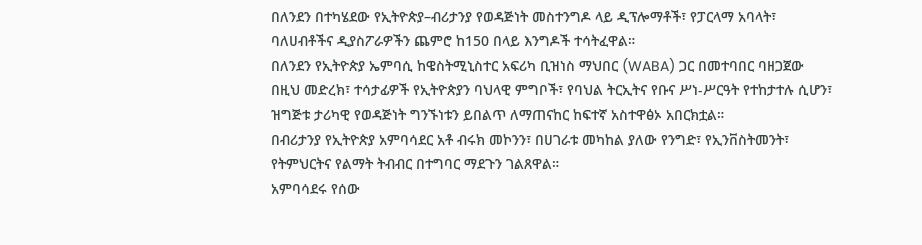በለንደን በተካሄደው የኢትዮጵያ–ብሪታንያ የወዳጅነት መስተንግዶ ላይ ዲፕሎማቶች፣ የፓርላማ አባላት፣ ባለሀብቶችና ዲያስፖራዎችን ጨምሮ ከ150 በላይ እንግዶች ተሳትፈዋል።
በለንደን የኢትዮጵያ ኤምባሲ ከዌስትሚኒስተር አፍሪካ ቢዝነስ ማህበር (WABA) ጋር በመተባበር ባዘጋጀው በዚህ መድረክ፣ ተሳታፊዎች የኢትዮጵያን ባህላዊ ምግቦች፣ የባህል ትርኢትና የቡና ሥነ-ሥርዓት የተከታተሉ ሲሆን፣ ዝግጅቱ ታሪካዊ የወዳጅነት ግንኙነቱን ይበልጥ ለማጠናከር ከፍተኛ አስተዋፅኦ አበርክቷል።
በብሪታንያ የኢትዮጵያ አምባሳደር አቶ ብሩክ መኮንን፣ በሀገራቱ መካከል ያለው የንግድ፣ የኢንቨስትመንት፣ የትምህርትና የልማት ትብብር በተግባር ማደጉን ገልጸዋል።
አምባሳደሩ የሰው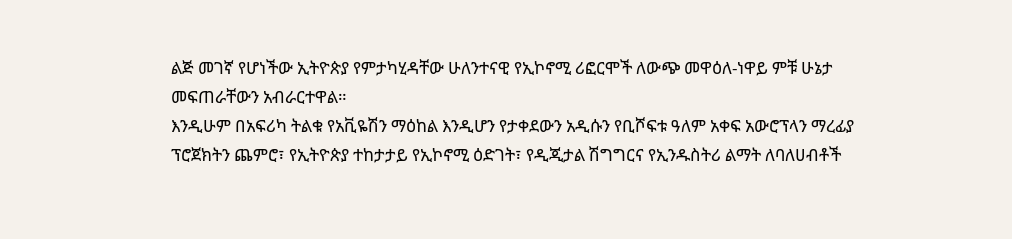ልጅ መገኛ የሆነችው ኢትዮጵያ የምታካሂዳቸው ሁለንተናዊ የኢኮኖሚ ሪፎርሞች ለውጭ መዋዕለ-ነዋይ ምቹ ሁኔታ መፍጠራቸውን አብራርተዋል።
እንዲሁም በአፍሪካ ትልቁ የአቪዬሽን ማዕከል እንዲሆን የታቀደውን አዲሱን የቢሾፍቱ ዓለም አቀፍ አውሮፕላን ማረፊያ ፕሮጀክትን ጨምሮ፣ የኢትዮጵያ ተከታታይ የኢኮኖሚ ዕድገት፣ የዲጂታል ሽግግርና የኢንዱስትሪ ልማት ለባለሀብቶች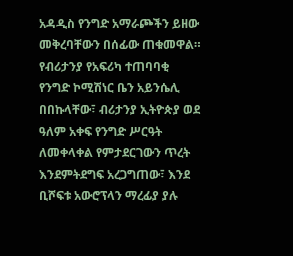አዳዲስ የንግድ አማራጮችን ይዘው መቅረባቸውን በሰፊው ጠቁመዋል።
የብሪታንያ የአፍሪካ ተጠባባቂ የንግድ ኮሚሽነር ቤን አይንሴሊ በበኩላቸው፣ ብሪታንያ ኢትዮጵያ ወደ ዓለም አቀፍ የንግድ ሥርዓት ለመቀላቀል የምታደርገውን ጥረት እንደምትደግፍ አረጋግጠው፣ እንደ ቢሾፍቱ አውሮፕላን ማረፊያ ያሉ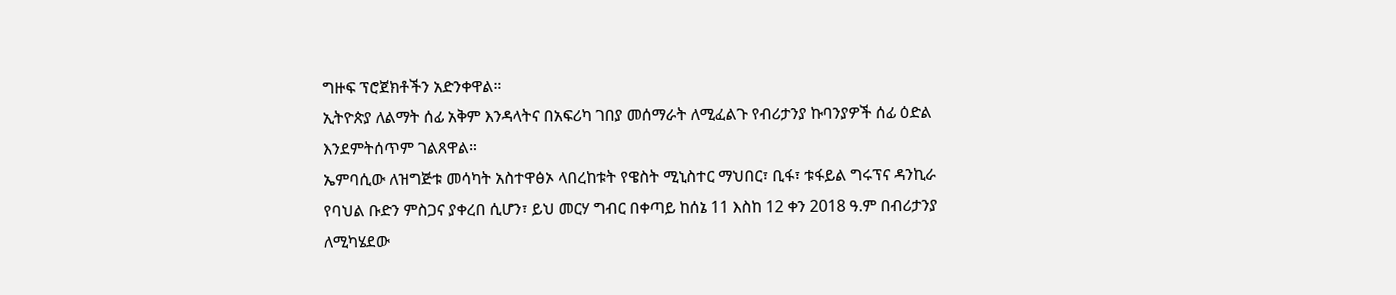ግዙፍ ፕሮጀክቶችን አድንቀዋል።
ኢትዮጵያ ለልማት ሰፊ አቅም እንዳላትና በአፍሪካ ገበያ መሰማራት ለሚፈልጉ የብሪታንያ ኩባንያዎች ሰፊ ዕድል እንደምትሰጥም ገልጸዋል።
ኤምባሲው ለዝግጅቱ መሳካት አስተዋፅኦ ላበረከቱት የዌስት ሚኒስተር ማህበር፣ ቢፋ፣ ቱፋይል ግሩፕና ዳንኪራ የባህል ቡድን ምስጋና ያቀረበ ሲሆን፣ ይህ መርሃ ግብር በቀጣይ ከሰኔ 11 እስከ 12 ቀን 2018 ዓ.ም በብሪታንያ ለሚካሄደው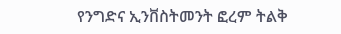የንግድና ኢንቨስትመንት ፎረም ትልቅ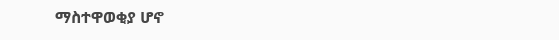ማስተዋወቂያ ሆኖ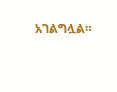አገልግሏል።